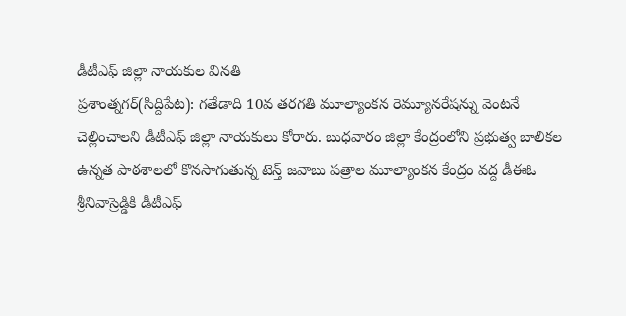డీటీఎఫ్ జిల్లా నాయకుల వినతి
ప్రశాంత్నగర్(సిద్దిపేట): గతేడాది 10వ తరగతి మూల్యాంకన రెమ్యూనరేషన్ను వెంటనే చెల్లించాలని డీటీఎఫ్ జిల్లా నాయకులు కోరారు. బుధవారం జిల్లా కేంద్రంలోని ప్రభుత్వ బాలికల ఉన్నత పాఠశాలలో కొనసాగుతున్న టెన్త్ జవాబు పత్రాల మూల్యాంకన కేంద్రం వద్ద డీఈఓ శ్రీనివాస్రెడ్డికి డీటీఎఫ్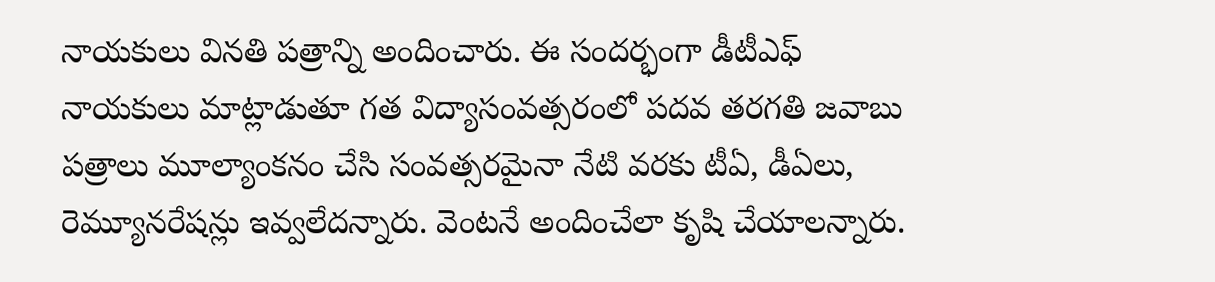నాయకులు వినతి పత్రాన్ని అందించారు. ఈ సందర్భంగా డీటీఎఫ్ నాయకులు మాట్లాడుతూ గత విద్యాసంవత్సరంలో పదవ తరగతి జవాబు పత్రాలు మూల్యాంకనం చేసి సంవత్సరమైనా నేటి వరకు టీఏ, డీఏలు, రెమ్యూనరేషన్లు ఇవ్వలేదన్నారు. వెంటనే అందించేలా కృషి చేయాలన్నారు.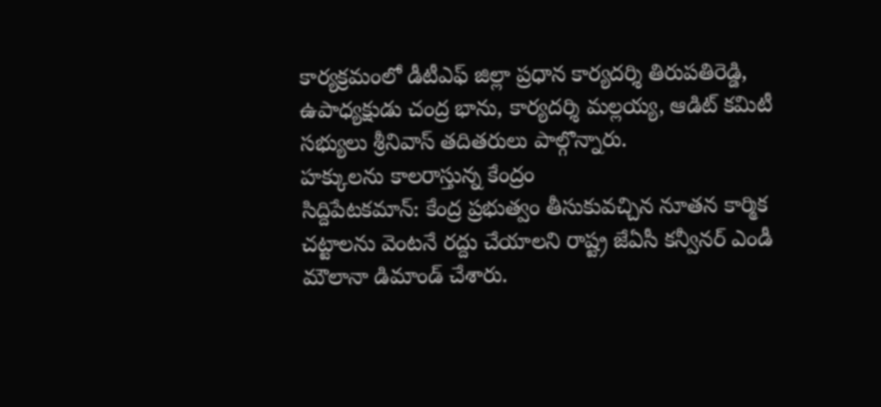కార్యక్రమంలో డీటీఎఫ్ జిల్లా ప్రధాన కార్యదర్శి తిరుపతిరెడ్డి, ఉపాధ్యక్షుడు చంద్ర భాను, కార్యదర్శి మల్లయ్య, ఆడిట్ కమిటీ సభ్యులు శ్రీనివాస్ తదితరులు పాల్గొన్నారు.
హక్కులను కాలరాస్తున్న కేంద్రం
సిద్దిపేటకమాన్: కేంద్ర ప్రభుత్వం తీసుకువచ్చిన నూతన కార్మిక చట్టాలను వెంటనే రద్దు చేయాలని రాష్ట్ర జేఏసీ కన్వీనర్ ఎండీ మౌలానా డిమాండ్ చేశారు.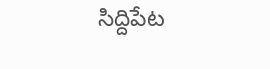సిద్దిపేట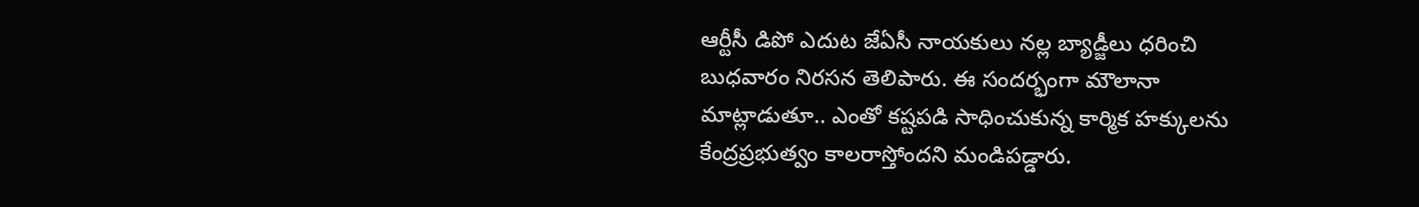ఆర్టీసీ డిపో ఎదుట జేఏసీ నాయకులు నల్ల బ్యాడ్జీలు ధరించి బుధవారం నిరసన తెలిపారు. ఈ సందర్భంగా మౌలానా మాట్లాడుతూ.. ఎంతో కష్టపడి సాధించుకున్న కార్మిక హక్కులను కేంద్రప్రభుత్వం కాలరాస్తోందని మండిపడ్డారు.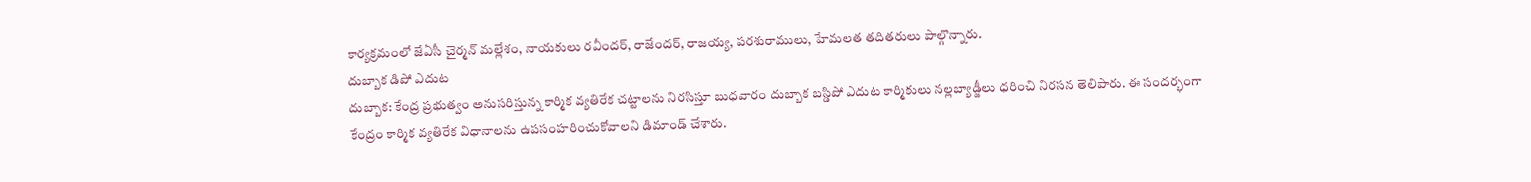కార్యక్రమంలో జేఏసీ చైర్మన్ మల్లేశం, నాయకులు రవీందర్, రాజేందర్, రాజయ్య, పరశురాములు, హేమలత తదితరులు పాల్గొన్నారు.
దుబ్బాక డిపో ఎదుట
దుబ్బాక: కేంద్ర ప్రభుత్వం అనుసరిస్తున్న కార్మిక వ్యతిరేక చట్టాలను నిరసిస్తూ బుధవారం దుబ్బాక బస్డిపో ఎదుట కార్మికులు నల్లబ్యాడ్జీలు ధరించి నిరసన తెలిపారు. ఈ సందర్భంగా కేంద్రం కార్మిక వ్యతిరేక విధానాలను ఉపసంహరించుకోవాలని డిమాండ్ చేశారు.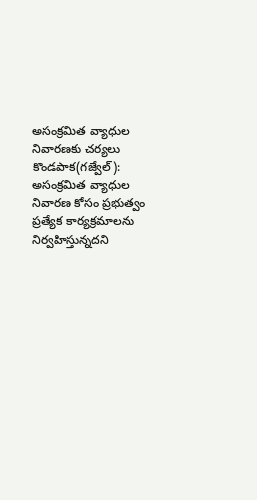అసంక్రమిత వ్యాధుల నివారణకు చర్యలు
కొండపాక(గజ్వేల్): అసంక్రమిత వ్యాధుల నివారణ కోసం ప్రభుత్వం ప్రత్యేక కార్యక్రమాలను నిర్వహిస్తున్నదని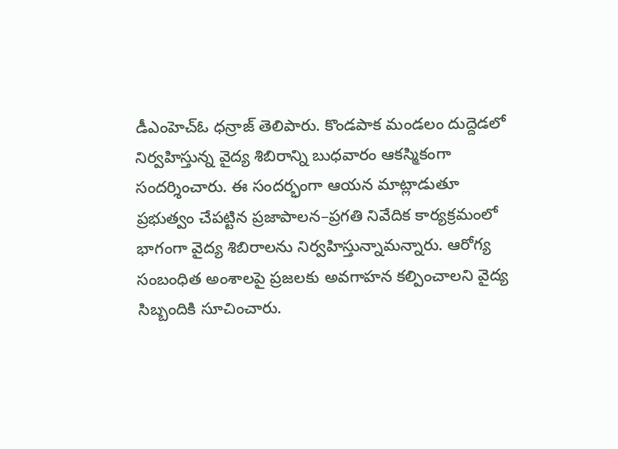డీఎంహెచ్ఓ ధన్రాజ్ తెలిపారు. కొండపాక మండలం దుద్దెడలో నిర్వహిస్తున్న వైద్య శిబిరాన్ని బుధవారం ఆకస్మికంగా సందర్శించారు. ఈ సందర్భంగా ఆయన మాట్లాడుతూ ప్రభుత్వం చేపట్టిన ప్రజాపాలన–ప్రగతి నివేదిక కార్యక్రమంలో భాగంగా వైద్య శిబిరాలను నిర్వహిస్తున్నామన్నారు. ఆరోగ్య సంబంధిత అంశాలపై ప్రజలకు అవగాహన కల్పించాలని వైద్య సిబ్బందికి సూచించారు.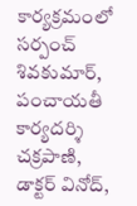కార్యక్రమంలో సర్పంచ్ శివకుమార్, పంచాయతీ కార్యదర్శి చక్రపాణి, డాక్టర్ వినోద్,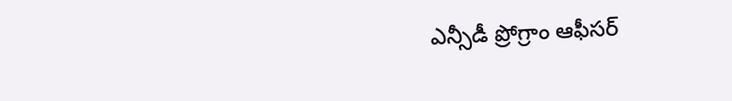ఎన్సీడీ ప్రోగ్రాం ఆఫీసర్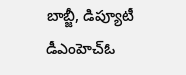బాబ్జీ, డిప్యూటీ డీఎంహెచ్ఓ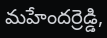మహేందర్రెడ్డి,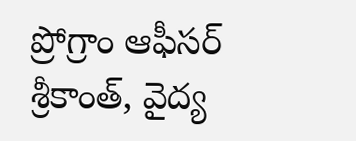ప్రోగ్రాం ఆఫీసర్ శ్రీకాంత్, వైద్య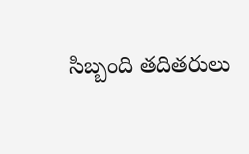సిబ్బంది తదితరులు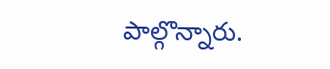పాల్గొన్నారు.